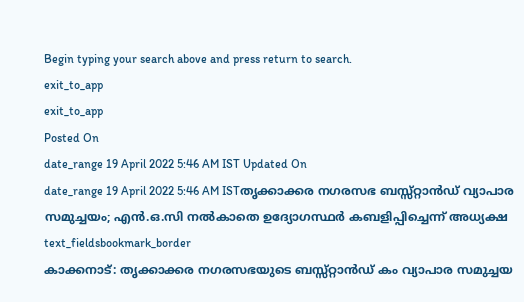Begin typing your search above and press return to search.
exit_to_app
exit_to_app
Posted On
date_range 19 April 2022 5:46 AM IST Updated On
date_range 19 April 2022 5:46 AM ISTതൃക്കാക്കര നഗരസഭ ബസ്സ്റ്റാൻഡ് വ്യാപാര സമുച്ചയം; എൻ.ഒ.സി നൽകാതെ ഉദ്യോഗസ്ഥർ കബളിപ്പിച്ചെന്ന് അധ്യക്ഷ
text_fieldsbookmark_border
കാക്കനാട്: തൃക്കാക്കര നഗരസഭയുടെ ബസ്സ്റ്റാൻഡ് കം വ്യാപാര സമുച്ചയ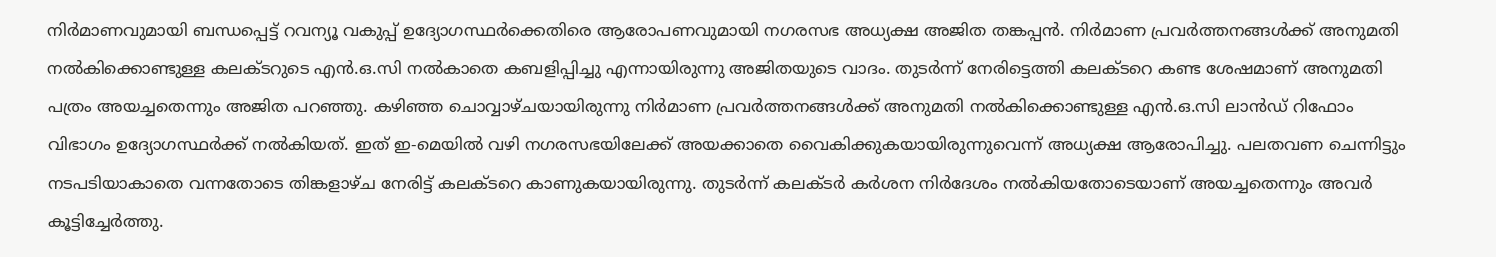നിർമാണവുമായി ബന്ധപ്പെട്ട് റവന്യൂ വകുപ്പ് ഉദ്യോഗസ്ഥർക്കെതിരെ ആരോപണവുമായി നഗരസഭ അധ്യക്ഷ അജിത തങ്കപ്പൻ. നിർമാണ പ്രവർത്തനങ്ങൾക്ക് അനുമതി നൽകിക്കൊണ്ടുള്ള കലക്ടറുടെ എൻ.ഒ.സി നൽകാതെ കബളിപ്പിച്ചു എന്നായിരുന്നു അജിതയുടെ വാദം. തുടർന്ന് നേരിട്ടെത്തി കലക്ടറെ കണ്ട ശേഷമാണ് അനുമതി പത്രം അയച്ചതെന്നും അജിത പറഞ്ഞു. കഴിഞ്ഞ ചൊവ്വാഴ്ചയായിരുന്നു നിർമാണ പ്രവർത്തനങ്ങൾക്ക് അനുമതി നൽകിക്കൊണ്ടുള്ള എൻ.ഒ.സി ലാൻഡ് റിഫോം വിഭാഗം ഉദ്യോഗസ്ഥർക്ക് നൽകിയത്. ഇത് ഇ-മെയിൽ വഴി നഗരസഭയിലേക്ക് അയക്കാതെ വൈകിക്കുകയായിരുന്നുവെന്ന് അധ്യക്ഷ ആരോപിച്ചു. പലതവണ ചെന്നിട്ടും നടപടിയാകാതെ വന്നതോടെ തിങ്കളാഴ്ച നേരിട്ട് കലക്ടറെ കാണുകയായിരുന്നു. തുടർന്ന് കലക്ടർ കർശന നിർദേശം നൽകിയതോടെയാണ് അയച്ചതെന്നും അവർ കൂട്ടിച്ചേർത്തു.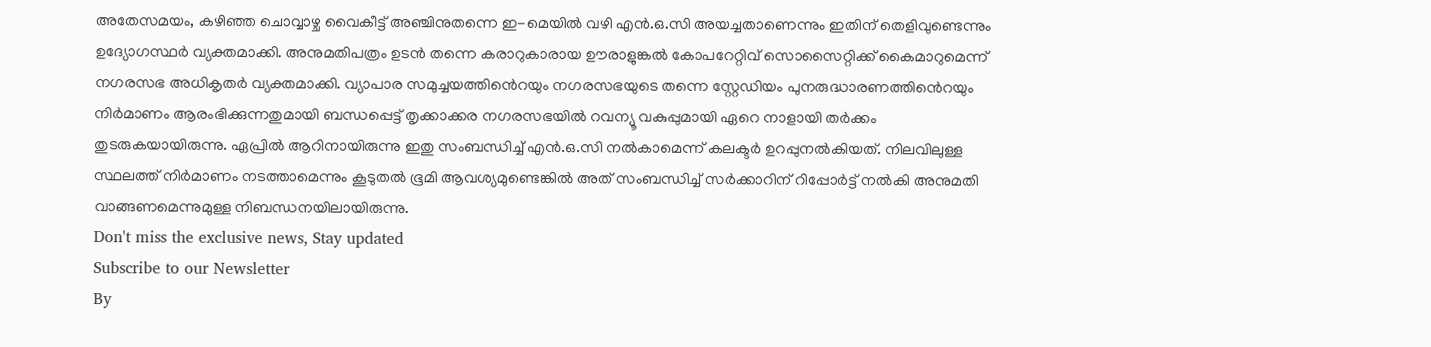അതേസമയം, കഴിഞ്ഞ ചൊവ്വാഴ്ച വൈകീട്ട് അഞ്ചിനുതന്നെ ഇ-മെയിൽ വഴി എൻ.ഒ.സി അയച്ചതാണെന്നും ഇതിന് തെളിവുണ്ടെന്നും ഉദ്യോഗസ്ഥർ വ്യക്തമാക്കി. അനുമതിപത്രം ഉടൻ തന്നെ കരാറുകാരായ ഊരാളുങ്കൽ കോപറേറ്റിവ് സൊസൈറ്റിക്ക് കൈമാറുമെന്ന് നഗരസഭ അധികൃതർ വ്യക്തമാക്കി. വ്യാപാര സമുച്ചയത്തിൻെറയും നഗരസഭയുടെ തന്നെ സ്റ്റേഡിയം പുനരുദ്ധാരണത്തിൻെറയും നിർമാണം ആരംഭിക്കുന്നതുമായി ബന്ധപ്പെട്ട് തൃക്കാക്കര നഗരസഭയിൽ റവന്യൂ വകുപ്പുമായി ഏറെ നാളായി തർക്കം തുടരുകയായിരുന്നു. ഏപ്രിൽ ആറിനായിരുന്നു ഇതു സംബന്ധിച്ച് എൻ.ഒ.സി നൽകാമെന്ന് കലക്ടർ ഉറപ്പുനൽകിയത്. നിലവിലുള്ള സ്ഥലത്ത് നിർമാണം നടത്താമെന്നും കൂടുതൽ ഭൂമി ആവശ്യമുണ്ടെങ്കിൽ അത് സംബന്ധിച്ച് സർക്കാറിന് റിപ്പോർട്ട് നൽകി അനുമതി വാങ്ങണമെന്നുമുള്ള നിബന്ധനയിലായിരുന്നു.
Don't miss the exclusive news, Stay updated
Subscribe to our Newsletter
By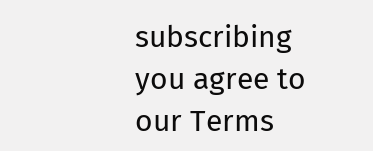subscribing you agree to our Terms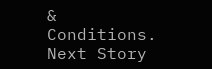& Conditions.
Next Story